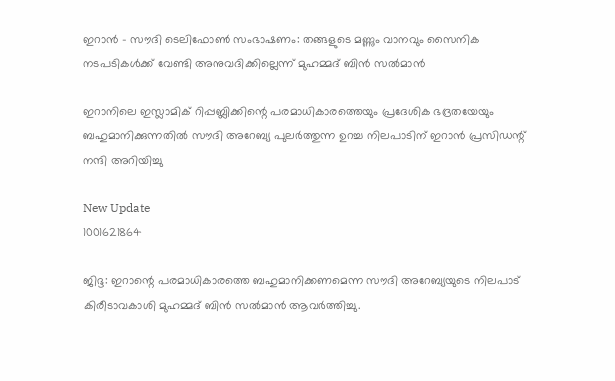ഇറാൻ - സൗദി ടെലിഫോൺ സംഭാഷണം: തങ്ങളുടെ മണ്ണും വാനവും സൈനിക നടപടികൾക്ക് വേണ്ടി അനുവദിക്കില്ലെന്ന് മുഹമ്മദ് ബിൻ സൽമാൻ

ഇറാനിലെ ഇസ്ലാമിക് റിപ്പബ്ലിക്കിന്റെ പരമാധികാരത്തെയും പ്രദേശിക ഭദ്രതയേയും ബഹുമാനിക്കുന്നതിൽ സൗദി അറേബ്യ പുലർത്തുന്ന ഉറച്ച നിലപാടിന് ഇറാൻ പ്രസിഡന്റ് നന്ദി അറിയിച്ചു

New Update
1001621864

ജിദ്ദ: ഇറാന്റെ പരമാധികാരത്തെ ബഹുമാനിക്കണമെന്ന സൗദി അറേബ്യയുടെ നിലപാട് കിരീടാവകാശി മുഹമ്മദ് ബിൻ സൽമാൻ ആവർത്തിച്ചു.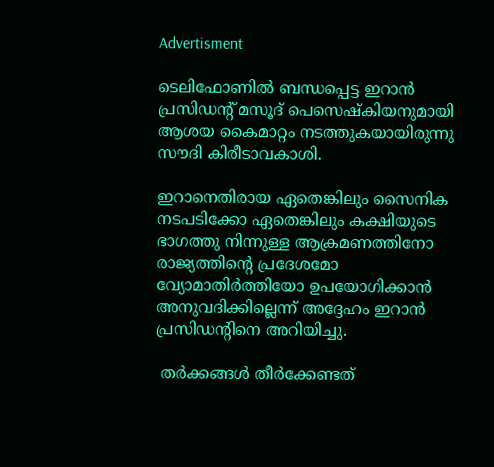Advertisment

ടെലിഫോണിൽ ബന്ധപ്പെട്ട ഇറാൻ പ്രസിഡന്റ് മസൂദ് പെസെഷ്കിയനുമായി ആശയ കൈമാറ്റം നടത്തുകയായിരുന്നു സൗദി കിരീടാവകാശി.

ഇറാനെതിരായ ഏതെങ്കിലും സൈനിക നടപടിക്കോ ഏതെങ്കിലും കക്ഷിയുടെ ഭാഗത്തു നിന്നുള്ള ആക്രമണത്തിനോ രാജ്യത്തിന്റെ പ്രദേശമോ വ്യോമാതിർത്തിയോ ഉപയോഗിക്കാൻ അനുവദിക്കില്ലെന്ന് അദ്ദേഹം ഇറാൻ പ്രസിഡന്റിനെ അറിയിച്ചു.

 തർക്കങ്ങൾ തീർക്കേണ്ടത്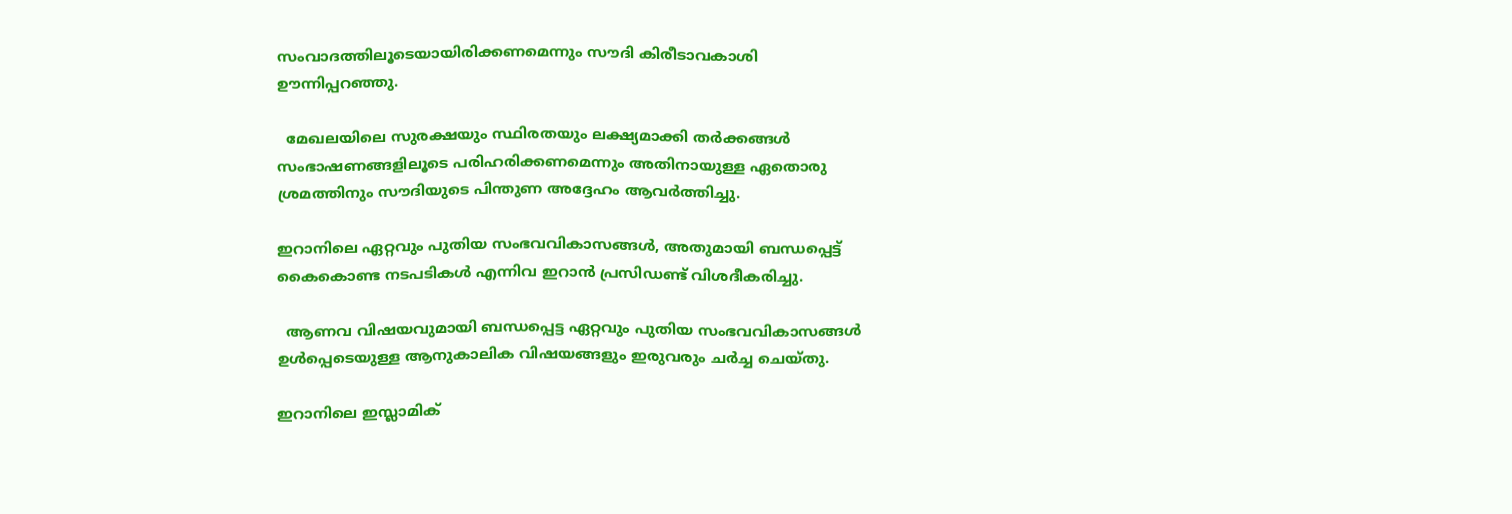സംവാദത്തിലൂടെയായിരിക്കണമെന്നും സൗദി കിരീടാവകാശി ഊന്നിപ്പറഞ്ഞു.

  മേഖലയിലെ സുരക്ഷയും സ്ഥിരതയും ലക്ഷ്യമാക്കി തർക്കങ്ങൾ സംഭാഷണങ്ങളിലൂടെ പരിഹരിക്കണമെന്നും അതിനായുള്ള ഏതൊരു ശ്രമത്തിനും സൗദിയുടെ പിന്തുണ അദ്ദേഹം ആവർത്തിച്ചു.

ഇറാനിലെ ഏറ്റവും പുതിയ സംഭവവികാസങ്ങൾ, അതുമായി ബന്ധപ്പെട്ട് കൈകൊണ്ട നടപടികൾ എന്നിവ ഇറാൻ പ്രസിഡണ്ട് വിശദീകരിച്ചു.

  ആണവ വിഷയവുമായി ബന്ധപ്പെട്ട ഏറ്റവും പുതിയ സംഭവവികാസങ്ങൾ ഉൾപ്പെടെയുള്ള ആനുകാലിക വിഷയങ്ങളും ഇരുവരും ചർച്ച ചെയ്തു.

ഇറാനിലെ ഇസ്ലാമിക്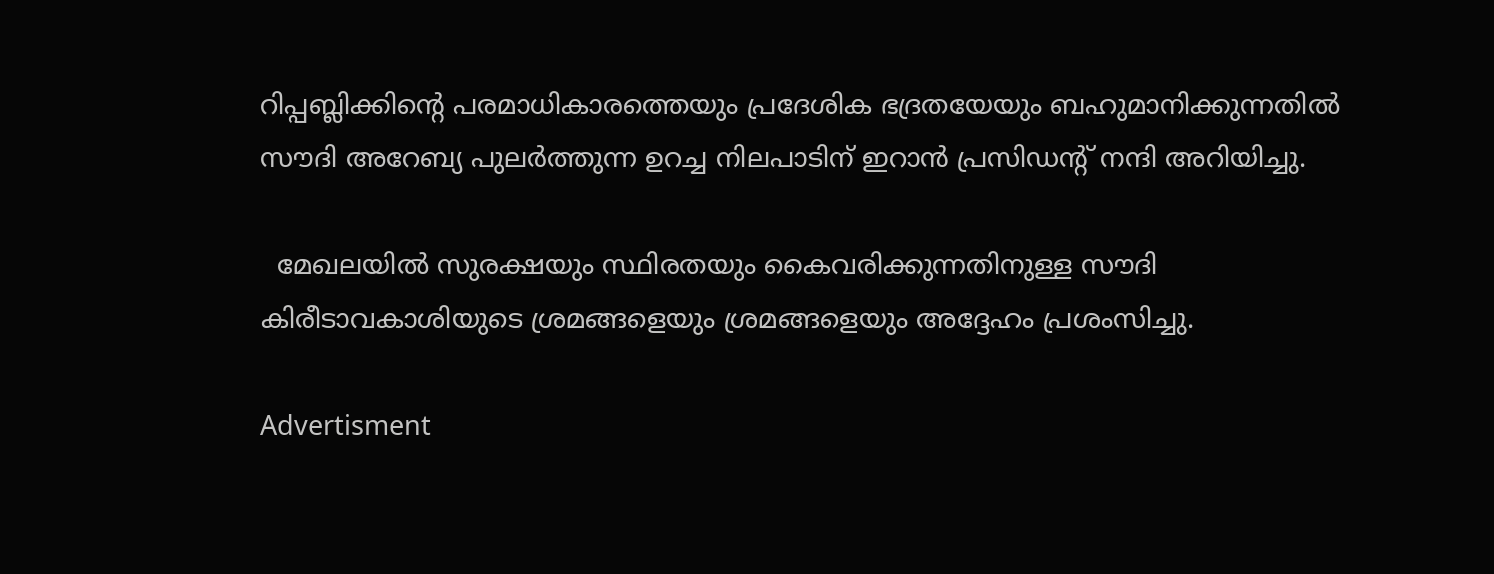റിപ്പബ്ലിക്കിന്റെ പരമാധികാരത്തെയും പ്രദേശിക ഭദ്രതയേയും ബഹുമാനിക്കുന്നതിൽ സൗദി അറേബ്യ പുലർത്തുന്ന ഉറച്ച നിലപാടിന് ഇറാൻ പ്രസിഡന്റ് നന്ദി അറിയിച്ചു.

  മേഖലയിൽ സുരക്ഷയും സ്ഥിരതയും കൈവരിക്കുന്നതിനുള്ള സൗദി കിരീടാവകാശിയുടെ ശ്രമങ്ങളെയും ശ്രമങ്ങളെയും അദ്ദേഹം പ്രശംസിച്ചു.

Advertisment